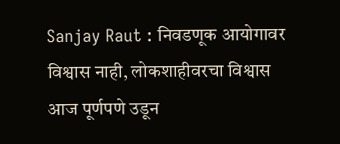Sanjay Raut : निवडणूक आयोगावर विश्वास नाही, लोकशाहीवरचा विश्वास आज पूर्णपणे उडून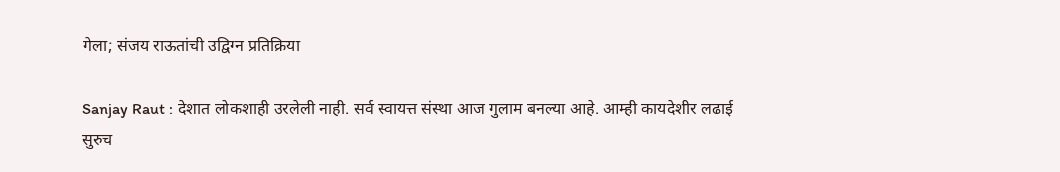गेला; संजय राऊतांची उद्विग्न प्रतिक्रिया

Sanjay Raut : देशात लोकशाही उरलेली नाही. सर्व स्वायत्त संस्था आज गुलाम बनल्या आहे. आम्ही कायदेशीर लढाई सुरुच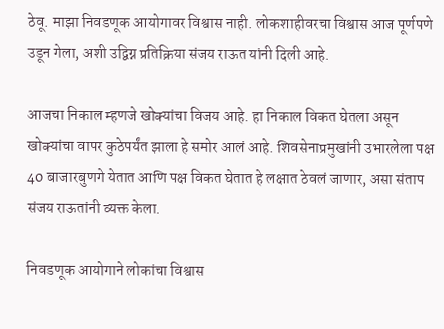ठेवू. माझा निवडणूक आयोगावर विश्वास नाही. लोकशाहीवरचा विश्वास आज पूर्णपणे उडून गेला, अशी उद्विग्न प्रतिक्रिया संजय राऊत यांनी दिली आहे.

आजचा निकाल म्हणजे खोक्यांचा विजय आहे. हा निकाल विकत घेतला असून खोक्यांचा वापर कुठेपर्यंत झाला हे समोर आलं आहे. शिवसेनाप्रमुखांनी उभारलेला पक्ष 40 बाजारबुणगे येतात आणि पक्ष विकत घेतात हे लक्षात ठेवलं जाणार, असा संताप संजय राऊतांनी व्यक्त केला.

निवडणूक आयोगाने लोकांचा विश्वास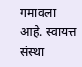गमावला आहे. स्वायत्त संस्था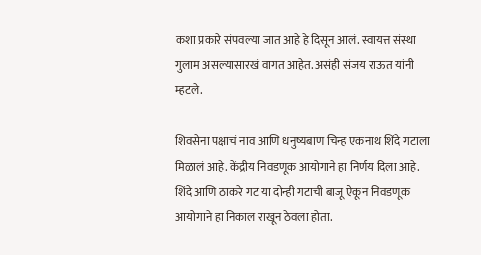कशा प्रकारे संपवल्या जात आहे हे दिसून आलं. स्वायत्त संस्था गुलाम असल्यासारखं वागत आहेत. असंही संजय राऊत यांनी म्हटले.

शिवसेना पक्षाचं नाव आणि धनुष्यबाण चिन्ह एकनाथ शिंदे गटाला मिळालं आहे. केंद्रीय निवडणूक आयोगाने हा निर्णय दिला आहे. शिंदे आणि ठाकरे गट या दोन्ही गटाची बाजू ऐकून निवडणूक आयोगाने हा निकाल राखून ठेवला होता.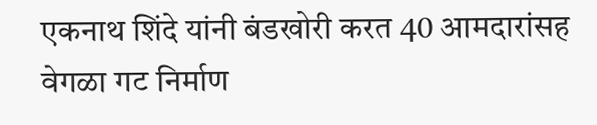एकनाथ शिंदे यांनी बंडखोरी करत 40 आमदारांसह वेगळा गट निर्माण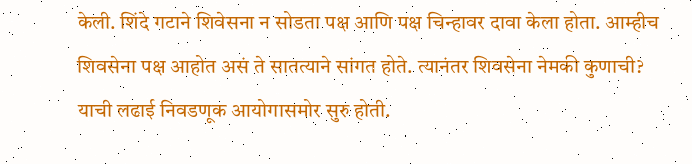केली. शिंदे गटाने शिवेसना न सोडता पक्ष आणि पक्ष चिन्हावर दावा केला होता. आम्हीच शिवसेना पक्ष आहोत असं ते सातत्याने सांगत होते. त्यानंतर शिवसेना नेमकी कुणाची? याची लढाई निवडणूक आयोगासमोर सुरु होती.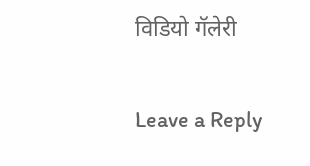विडियो गॅलेरी

Leave a Reply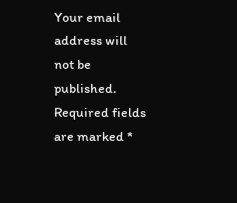Your email address will not be published. Required fields are marked *